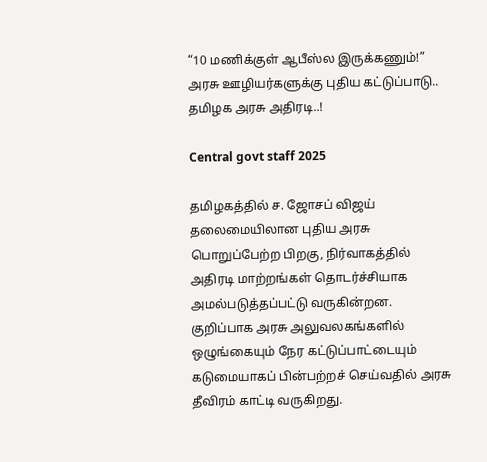“10 மணிக்குள் ஆபீஸ்ல இருக்கணும்!” அரசு ஊழியர்களுக்கு புதிய கட்டுப்பாடு.. தமிழக அரசு அதிரடி..!

Central govt staff 2025

தமிழகத்தில் ச. ஜோசப் விஜய் தலைமையிலான புதிய அரசு பொறுப்பேற்ற பிறகு, நிர்வாகத்தில் அதிரடி மாற்றங்கள் தொடர்ச்சியாக அமல்படுத்தப்பட்டு வருகின்றன. குறிப்பாக அரசு அலுவலகங்களில் ஒழுங்கையும் நேர கட்டுப்பாட்டையும் கடுமையாகப் பின்பற்றச் செய்வதில் அரசு தீவிரம் காட்டி வருகிறது.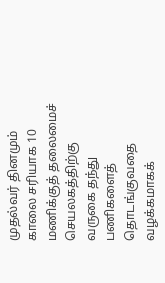முதல்வர் தினமும் காலை சரியாக 10 மணிக்குத் தலைமைச் செயலகத்திற்கு வருகை தந்து பணிகளைத் தொடங்குவதை வழக்கமாகக்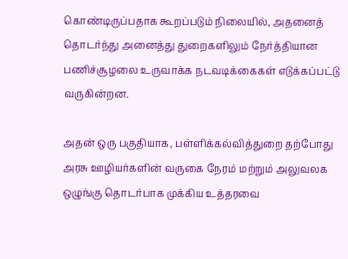கொண்டிருப்பதாக கூறப்படும் நிலையில், அதனைத் தொடர்ந்து அனைத்து துறைகளிலும் நேர்த்தியான பணிச்சூழலை உருவாக்க நடவடிக்கைகள் எடுக்கப்பட்டு வருகின்றன.

அதன் ஒரு பகுதியாக, பள்ளிக்கல்வித்துறை தற்போது அரசு ஊழியர்களின் வருகை நேரம் மற்றும் அலுவலக ஒழுங்கு தொடர்பாக முக்கிய உத்தரவை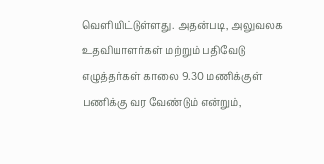வெளியிட்டுள்ளது. அதன்படி, அலுவலக உதவியாளர்கள் மற்றும் பதிவேடு எழுத்தர்கள் காலை 9.30 மணிக்குள் பணிக்கு வர வேண்டும் என்றும்,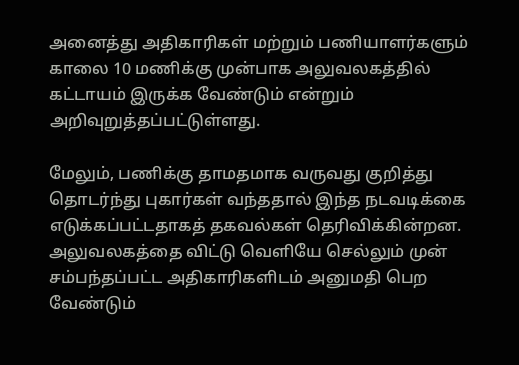அனைத்து அதிகாரிகள் மற்றும் பணியாளர்களும் காலை 10 மணிக்கு முன்பாக அலுவலகத்தில் கட்டாயம் இருக்க வேண்டும் என்றும் அறிவுறுத்தப்பட்டுள்ளது.

மேலும், பணிக்கு தாமதமாக வருவது குறித்து தொடர்ந்து புகார்கள் வந்ததால் இந்த நடவடிக்கை எடுக்கப்பட்டதாகத் தகவல்கள் தெரிவிக்கின்றன. அலுவலகத்தை விட்டு வெளியே செல்லும் முன் சம்பந்தப்பட்ட அதிகாரிகளிடம் அனுமதி பெற வேண்டும்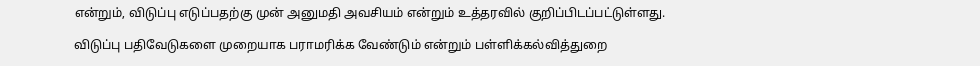என்றும், விடுப்பு எடுப்பதற்கு முன் அனுமதி அவசியம் என்றும் உத்தரவில் குறிப்பிடப்பட்டுள்ளது.

விடுப்பு பதிவேடுகளை முறையாக பராமரிக்க வேண்டும் என்றும் பள்ளிக்கல்வித்துறை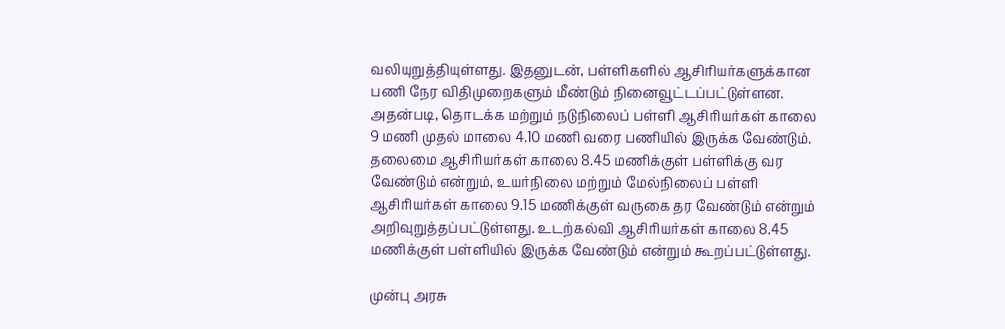வலியுறுத்தியுள்ளது. இதனுடன், பள்ளிகளில் ஆசிரியர்களுக்கான பணி நேர விதிமுறைகளும் மீண்டும் நினைவூட்டப்பட்டுள்ளன. அதன்படி, தொடக்க மற்றும் நடுநிலைப் பள்ளி ஆசிரியர்கள் காலை 9 மணி முதல் மாலை 4.10 மணி வரை பணியில் இருக்க வேண்டும். தலைமை ஆசிரியர்கள் காலை 8.45 மணிக்குள் பள்ளிக்கு வர வேண்டும் என்றும், உயர்நிலை மற்றும் மேல்நிலைப் பள்ளி ஆசிரியர்கள் காலை 9.15 மணிக்குள் வருகை தர வேண்டும் என்றும் அறிவுறுத்தப்பட்டுள்ளது. உடற்கல்வி ஆசிரியர்கள் காலை 8.45 மணிக்குள் பள்ளியில் இருக்க வேண்டும் என்றும் கூறப்பட்டுள்ளது.

முன்பு அரசு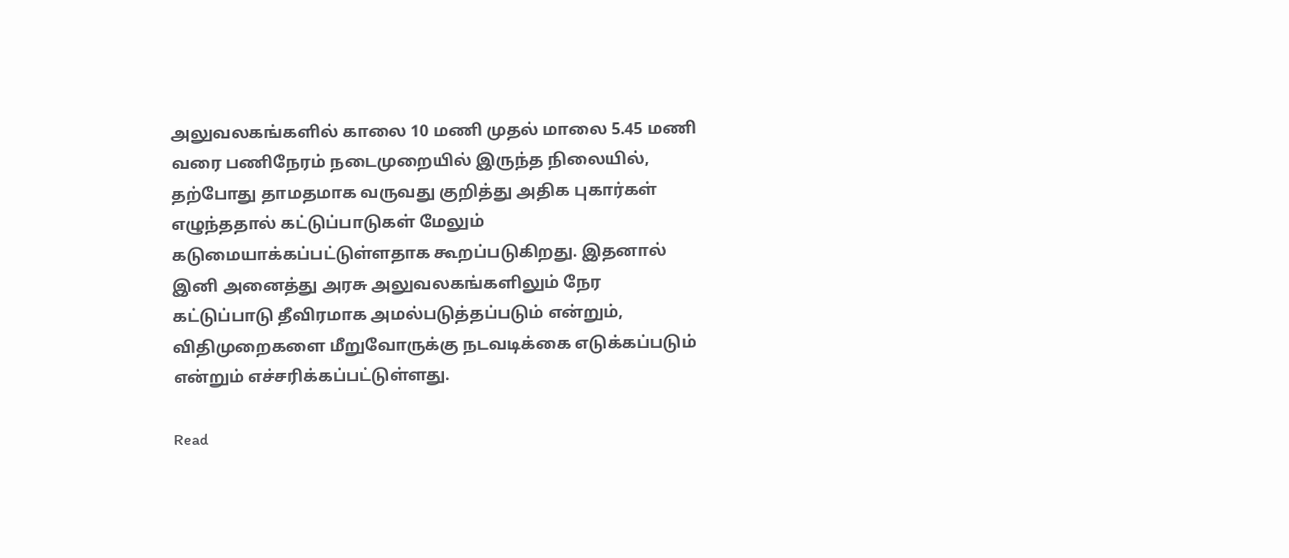அலுவலகங்களில் காலை 10 மணி முதல் மாலை 5.45 மணி வரை பணிநேரம் நடைமுறையில் இருந்த நிலையில், தற்போது தாமதமாக வருவது குறித்து அதிக புகார்கள் எழுந்ததால் கட்டுப்பாடுகள் மேலும் கடுமையாக்கப்பட்டுள்ளதாக கூறப்படுகிறது. இதனால் இனி அனைத்து அரசு அலுவலகங்களிலும் நேர கட்டுப்பாடு தீவிரமாக அமல்படுத்தப்படும் என்றும், விதிமுறைகளை மீறுவோருக்கு நடவடிக்கை எடுக்கப்படும் என்றும் எச்சரிக்கப்பட்டுள்ளது.

Read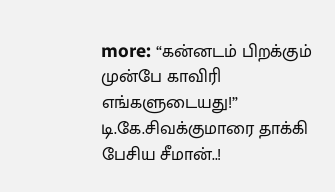more: “கன்னடம் பிறக்கும் முன்பே காவிரி எங்களுடையது!” டி.கே.சிவக்குமாரை தாக்கி பேசிய சீமான்..!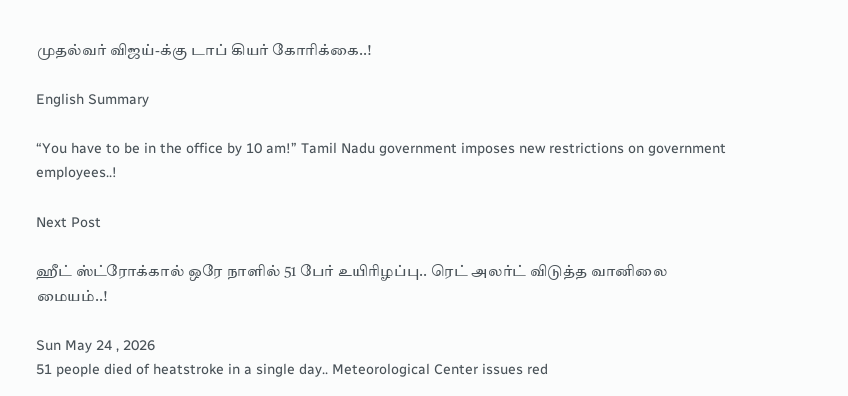முதல்வர் விஜய்-க்கு டாப் கியர் கோரிக்கை..!

English Summary

“You have to be in the office by 10 am!” Tamil Nadu government imposes new restrictions on government employees..!

Next Post

ஹீட் ஸ்ட்ரோக்கால் ஒரே நாளில் 51 பேர் உயிரிழப்பு.. ரெட் அலர்ட் விடுத்த வானிலை மையம்..!

Sun May 24 , 2026
51 people died of heatstroke in a single day.. Meteorological Center issues red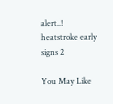alert..!
heatstroke early signs 2

You May Like